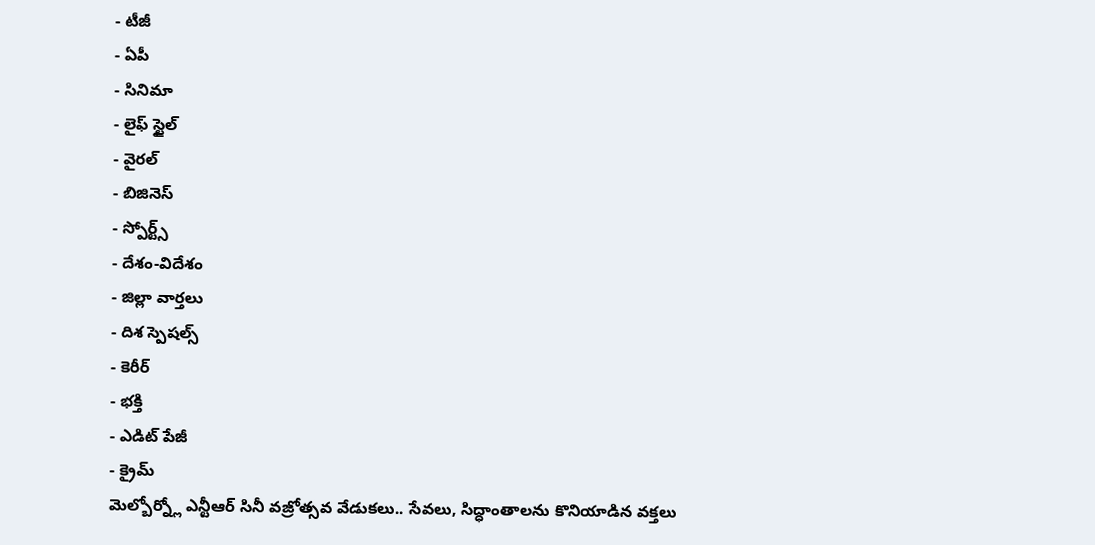- టీజీ
- ఏపీ
- సినిమా
- లైఫ్ స్టైల్
- వైరల్
- బిజినెస్
- స్పోర్ట్స్
- దేశం-విదేశం
- జిల్లా వార్తలు
- దిశ స్పెషల్స్
- కెరీర్
- భక్తి
- ఎడిట్ పేజీ
- క్రైమ్
మెల్బోర్న్లో ఎన్టీఆర్ సినీ వజ్రోత్సవ వేడుకలు.. సేవలు, సిద్ధాంతాలను కొనియాడిన వక్తలు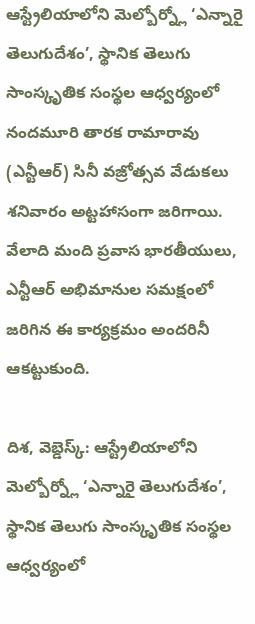ఆస్ట్రేలియాలోని మెల్బోర్న్లో ‘ఎన్నారై తెలుగుదేశం’, స్థానిక తెలుగు సాంస్కృతిక సంస్థల ఆధ్వర్యంలో నందమూరి తారక రామారావు (ఎన్టీఆర్) సినీ వజ్రోత్సవ వేడుకలు శనివారం అట్టహాసంగా జరిగాయి. వేలాది మంది ప్రవాస భారతీయులు, ఎన్టీఆర్ అభిమానుల సమక్షంలో జరిగిన ఈ కార్యక్రమం అందరినీ ఆకట్టుకుంది.

దిశ, వెబ్డెస్క్: ఆస్ట్రేలియాలోని మెల్బోర్న్లో ‘ఎన్నారై తెలుగుదేశం’, స్థానిక తెలుగు సాంస్కృతిక సంస్థల ఆధ్వర్యంలో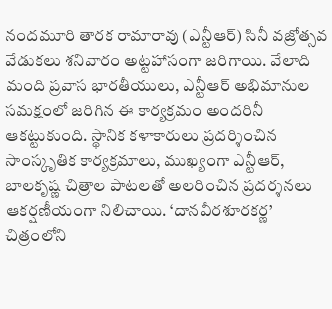నందమూరి తారక రామారావు (ఎన్టీఆర్) సినీ వజ్రోత్సవ వేడుకలు శనివారం అట్టహాసంగా జరిగాయి. వేలాది మంది ప్రవాస భారతీయులు, ఎన్టీఆర్ అభిమానుల సమక్షంలో జరిగిన ఈ కార్యక్రమం అందరినీ ఆకట్టుకుంది. స్థానిక కళాకారులు ప్రదర్శించిన సాంస్కృతిక కార్యక్రమాలు, ముఖ్యంగా ఎన్టీఆర్, బాలకృష్ణ చిత్రాల పాటలతో అలరించిన ప్రదర్శనలు ఆకర్షణీయంగా నిలిచాయి. ‘దానవీరశూరకర్ణ’ చిత్రంలోని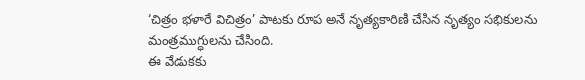‘చిత్రం భళారే విచిత్రం’ పాటకు రూప అనే నృత్యకారిణి చేసిన నృత్యం సభికులను మంత్రముగ్ధులను చేసింది.
ఈ వేడుకకు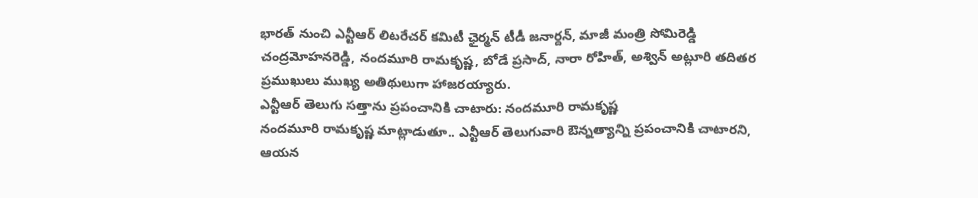భారత్ నుంచి ఎన్టీఆర్ లిటరేచర్ కమిటీ ఛైర్మన్ టీడీ జనార్దన్, మాజీ మంత్రి సోమిరెడ్డి చంద్రమోహనరెడ్డి, నందమూరి రామకృష్ణ, బోడే ప్రసాద్, నారా రోహిత్, అశ్విన్ అట్లూరి తదితర ప్రముఖులు ముఖ్య అతిథులుగా హాజరయ్యారు.
ఎన్టీఆర్ తెలుగు సత్తాను ప్రపంచానికి చాటారు: నందమూరి రామకృష్ణ
నందమూరి రామకృష్ణ మాట్లాడుతూ.. ఎన్టీఆర్ తెలుగువారి ఔన్నత్యాన్ని ప్రపంచానికి చాటారని, ఆయన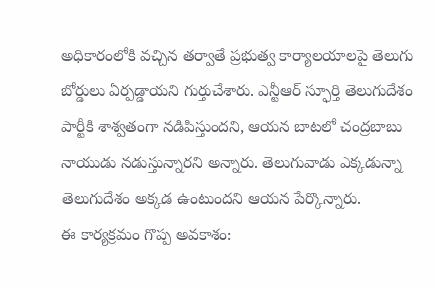అధికారంలోకి వచ్చిన తర్వాతే ప్రభుత్వ కార్యాలయాలపై తెలుగు బోర్డులు ఏర్పడ్డాయని గుర్తుచేశారు. ఎన్టీఆర్ స్ఫూర్తి తెలుగుదేశం పార్టీకి శాశ్వతంగా నడిపిస్తుందని, ఆయన బాటలో చంద్రబాబు నాయుడు నడుస్తున్నారని అన్నారు. తెలుగువాడు ఎక్కడున్నా తెలుగుదేశం అక్కడ ఉంటుందని ఆయన పేర్కొన్నారు.
ఈ కార్యక్రమం గొప్ప అవకాశం: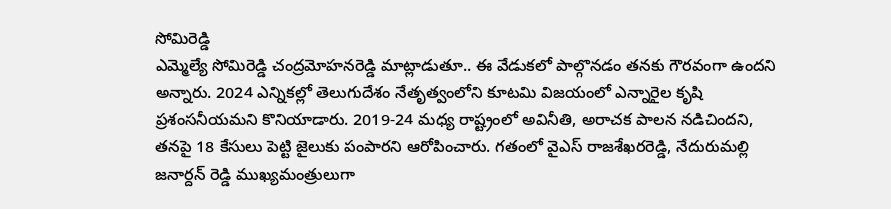సోమిరెడ్డి
ఎమ్మెల్యే సోమిరెడ్డి చంద్రమోహనరెడ్డి మాట్లాడుతూ.. ఈ వేడుకలో పాల్గొనడం తనకు గౌరవంగా ఉందని అన్నారు. 2024 ఎన్నికల్లో తెలుగుదేశం నేతృత్వంలోని కూటమి విజయంలో ఎన్నారైల కృషి ప్రశంసనీయమని కొనియాడారు. 2019-24 మధ్య రాష్ట్రంలో అవినీతి, అరాచక పాలన నడిచిందని, తనపై 18 కేసులు పెట్టి జైలుకు పంపారని ఆరోపించారు. గతంలో వైఎస్ రాజశేఖరరెడ్డి, నేదురుమల్లి జనార్దన్ రెడ్డి ముఖ్యమంత్రులుగా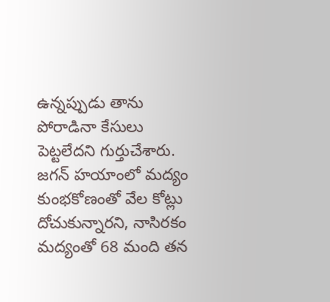ఉన్నప్పుడు తాను పోరాడినా కేసులు పెట్టలేదని గుర్తుచేశారు. జగన్ హయాంలో మద్యం కుంభకోణంతో వేల కోట్లు దోచుకున్నారని, నాసిరకం మద్యంతో 68 మంది తన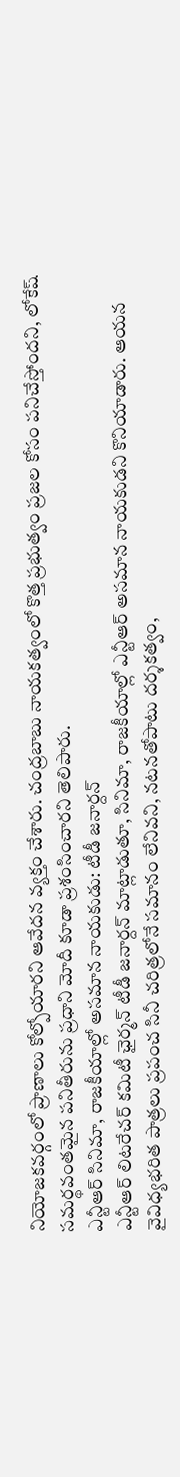నియోజకవర్గంలో ప్రాణాలు కోల్పోయారని ఆవేదన వ్యక్తం చేశారు. చంద్రబాబు నాయకత్వంలో కొత్త ప్రభుత్వం ప్రజల కోసం పనిచేస్తోందని, లోకేష్ సమర్థవంతమైన పనితీరును ప్రధాని మోదీ కూడా ప్రశంసించారని తెలిపారు.
ఎన్టీఆర్ సినిమా, రాజకీయాల్లో అసమాన నాయకుడు: టీడీ జనార్దన్
ఎన్టీఆర్ లిటరేచర్ కమిటీ ఛైర్మన్ టీడీ జనార్దన్ మాట్లాడుతూ, సినిమా, రాజకీయాల్లో ఎన్టీఆర్ అసమాన నాయకుడని కొనియాడారు. ఆయన వైవిధ్యభరిత పాత్రలు ప్రపంచ సినీ చరిత్రలోనే సమానం లేనివని, నటనతోపాటు దర్శకత్వం,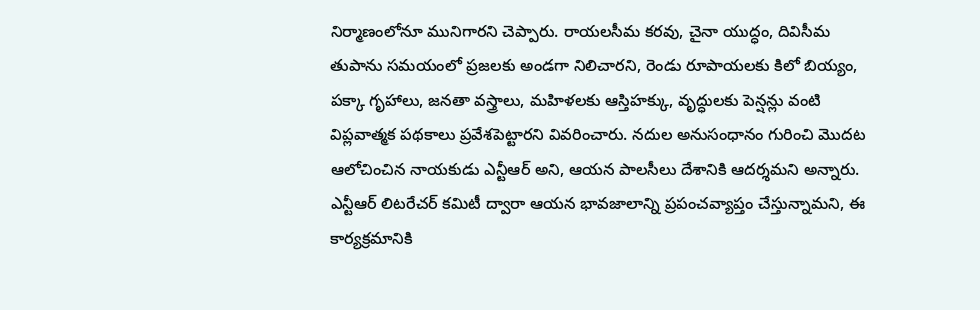నిర్మాణంలోనూ మునిగారని చెప్పారు. రాయలసీమ కరవు, చైనా యుద్ధం, దివిసీమ తుపాను సమయంలో ప్రజలకు అండగా నిలిచారని, రెండు రూపాయలకు కిలో బియ్యం, పక్కా గృహాలు, జనతా వస్త్రాలు, మహిళలకు ఆస్తిహక్కు, వృద్ధులకు పెన్షన్లు వంటి విప్లవాత్మక పథకాలు ప్రవేశపెట్టారని వివరించారు. నదుల అనుసంధానం గురించి మొదట ఆలోచించిన నాయకుడు ఎన్టీఆర్ అని, ఆయన పాలసీలు దేశానికి ఆదర్శమని అన్నారు. ఎన్టీఆర్ లిటరేచర్ కమిటీ ద్వారా ఆయన భావజాలాన్ని ప్రపంచవ్యాప్తం చేస్తున్నామని, ఈ కార్యక్రమానికి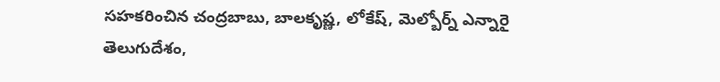సహకరించిన చంద్రబాబు, బాలకృష్ణ, లోకేష్, మెల్బోర్న్ ఎన్నారై తెలుగుదేశం,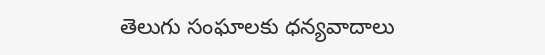తెలుగు సంఘాలకు ధన్యవాదాలు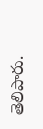తెలిపారు.